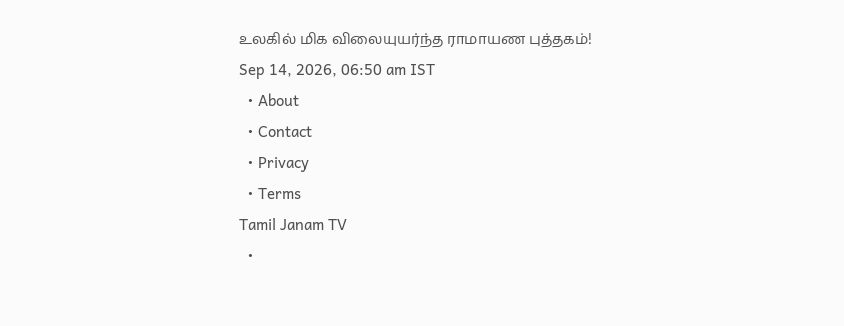உலகில் மிக விலையுயர்ந்த ராமாயண புத்தகம்!
Sep 14, 2026, 06:50 am IST
  • About
  • Contact
  • Privacy
  • Terms
Tamil Janam TV
  •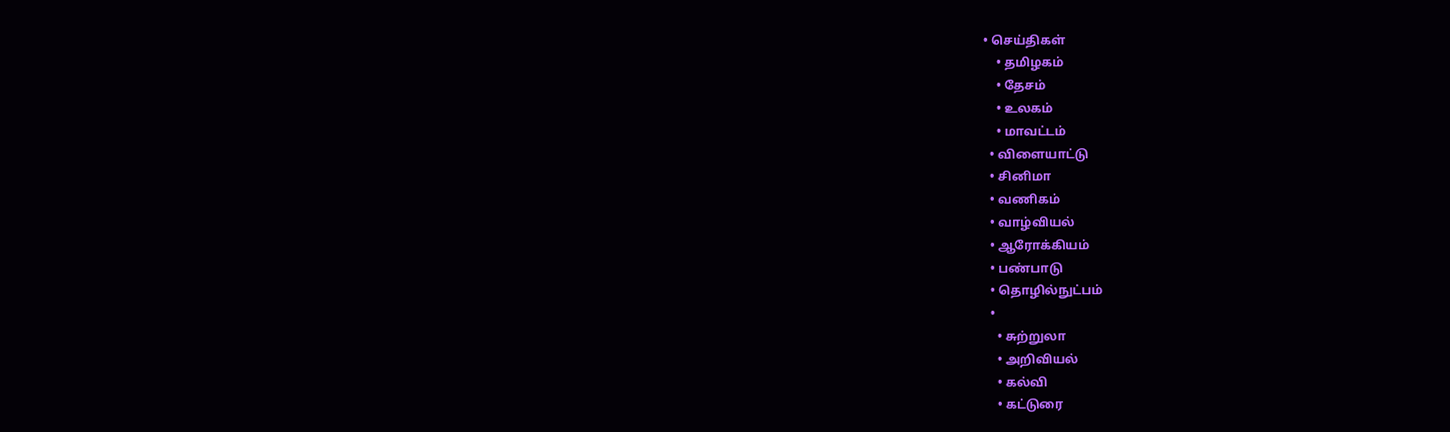• செய்திகள்
    • தமிழகம்
    • தேசம்
    • உலகம்
    • மாவட்டம்
  • விளையாட்டு
  • சினிமா
  • வணிகம்
  • வாழ்வியல்
  • ஆரோக்கியம்
  • பண்பாடு
  • தொழில்நுட்பம்
  •
    • சுற்றுலா
    • அறிவியல்
    • கல்வி
    • கட்டுரை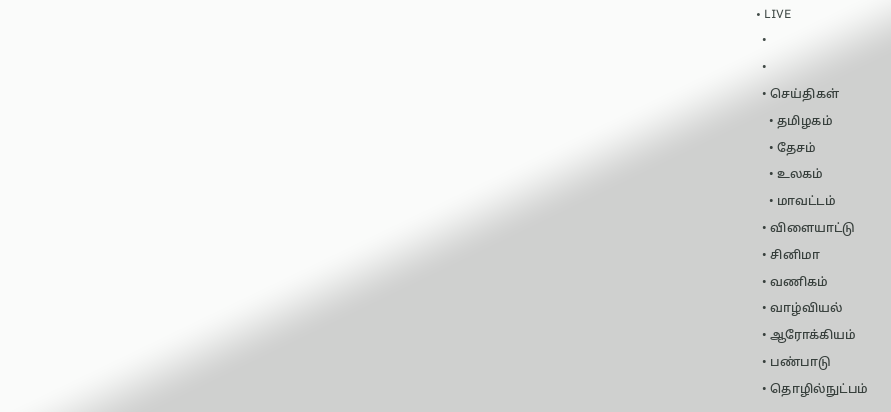• LIVE
  •
  •
  • செய்திகள்
    • தமிழகம்
    • தேசம்
    • உலகம்
    • மாவட்டம்
  • விளையாட்டு
  • சினிமா
  • வணிகம்
  • வாழ்வியல்
  • ஆரோக்கியம்
  • பண்பாடு
  • தொழில்நுட்பம்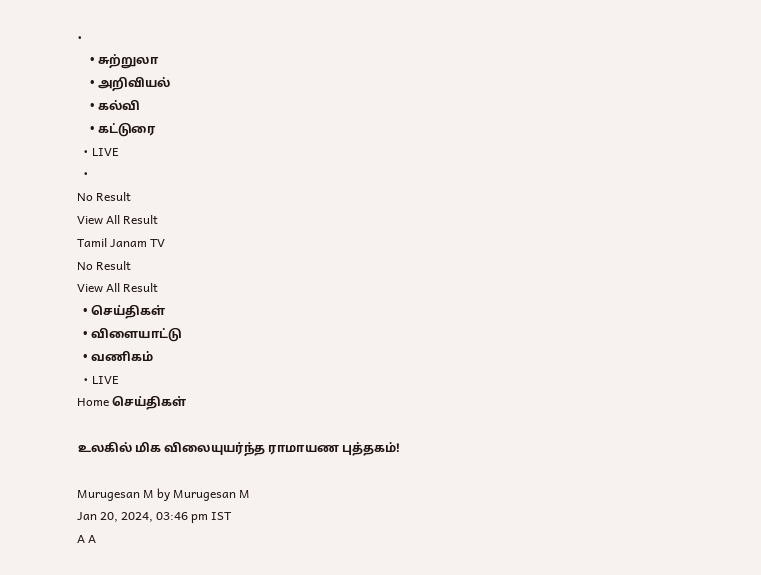•
    • சுற்றுலா
    • அறிவியல்
    • கல்வி
    • கட்டுரை
  • LIVE
  •
No Result
View All Result
Tamil Janam TV
No Result
View All Result
  • செய்திகள்
  • விளையாட்டு
  • வணிகம்
  • LIVE
Home செய்திகள்

உலகில் மிக விலையுயர்ந்த ராமாயண புத்தகம்!

Murugesan M by Murugesan M
Jan 20, 2024, 03:46 pm IST
A A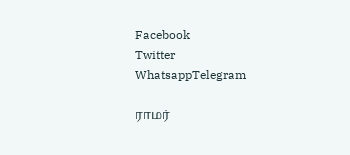Facebook
Twitter
WhatsappTelegram

ராமர்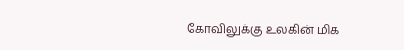கோவிலுக்கு உலகின் மிக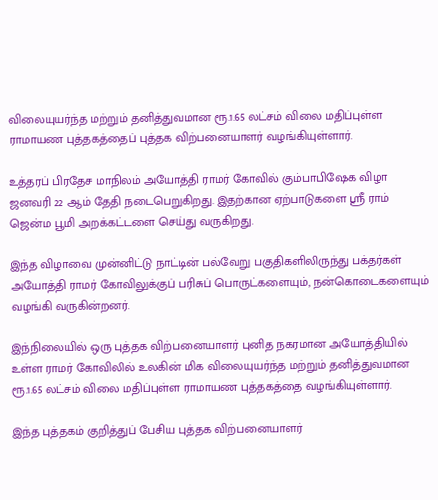விலையுயர்ந்த மற்றும் தனித்துவமான ரூ.1.65 லட்சம் விலை மதிப்புள்ள ராமாயண புத்தகத்தைப் புத்தக விற்பனையாளர் வழங்கியுள்ளார்.

உத்தரப் பிரதேச மாநிலம் அயோத்தி ராமர் கோவில் கும்பாபிஷேக விழா ஜனவரி 22 ஆம் தேதி நடைபெறுகிறது. இதற்கான ஏற்பாடுகளை ஸ்ரீ ராம் ஜென்ம பூமி அறக்கட்டளை செய்து வருகிறது.

இந்த விழாவை முன்னிட்டு நாட்டின் பல்வேறு பகுதிகளிலிருந்து பக்தர்கள் அயோத்தி ராமர் கோவிலுக்குப் பரிசுப் பொருட்களையும், நன்கொடைகளையும் வழங்கி வருகின்றனர்.

இந்நிலையில் ஒரு புத்தக விற்பனையாளர் புனித நகரமான அயோத்தியில் உள்ள ராமர் கோவிலில் உலகின் மிக விலையுயர்ந்த மற்றும் தனித்துவமான ரூ.1.65 லட்சம் விலை மதிப்புள்ள ராமாயண புத்தகத்தை வழங்கியுள்ளார்.

இந்த புத்தகம் குறித்துப் பேசிய புத்தக விற்பனையாளர்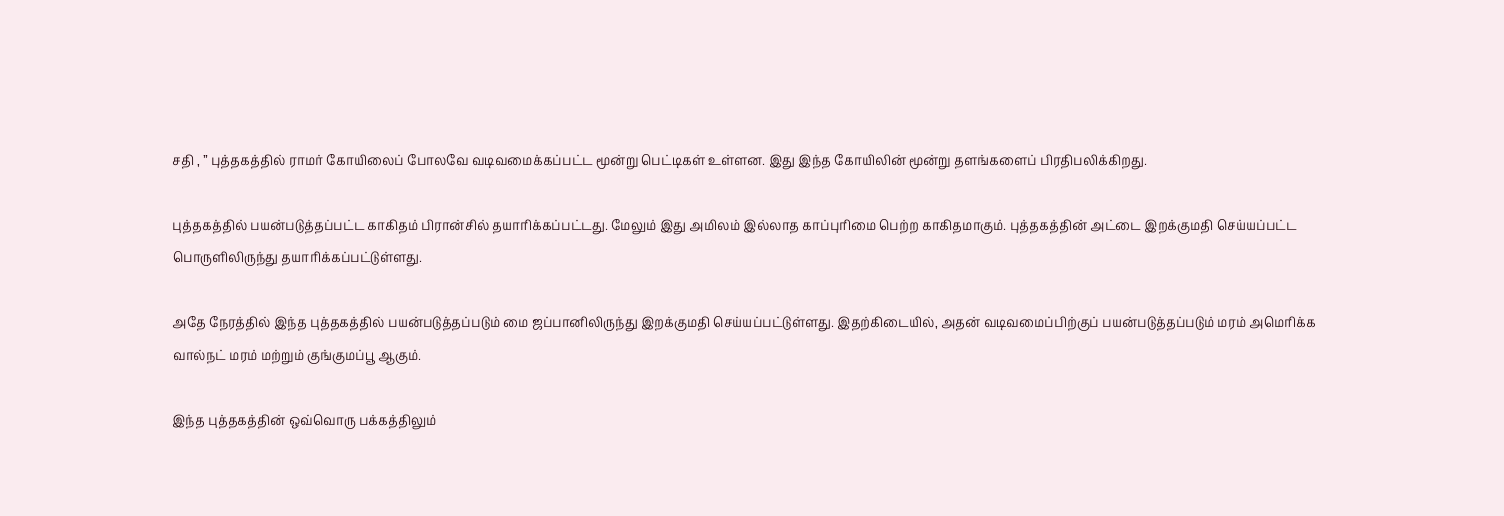சதி , ” புத்தகத்தில் ராமர் கோயிலைப் போலவே வடிவமைக்கப்பட்ட மூன்று பெட்டிகள் உள்ளன. இது இந்த கோயிலின் மூன்று தளங்களைப் பிரதிபலிக்கிறது.

புத்தகத்தில் பயன்படுத்தப்பட்ட காகிதம் பிரான்சில் தயாரிக்கப்பட்டது. மேலும் இது அமிலம் இல்லாத காப்புரிமை பெற்ற காகிதமாகும். புத்தகத்தின் அட்டை இறக்குமதி செய்யப்பட்ட பொருளிலிருந்து தயாரிக்கப்பட்டுள்ளது.

அதே நேரத்தில் இந்த புத்தகத்தில் பயன்படுத்தப்படும் மை ஜப்பானிலிருந்து இறக்குமதி செய்யப்பட்டுள்ளது. இதற்கிடையில், அதன் வடிவமைப்பிற்குப் பயன்படுத்தப்படும் மரம் அமெரிக்க வால்நட் மரம் மற்றும் குங்குமப்பூ ஆகும்.

இந்த புத்தகத்தின் ஒவ்வொரு பக்கத்திலும்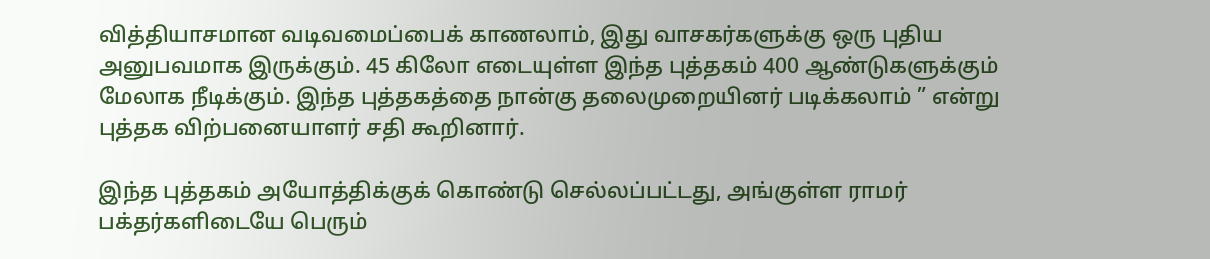வித்தியாசமான வடிவமைப்பைக் காணலாம், இது வாசகர்களுக்கு ஒரு புதிய அனுபவமாக இருக்கும். 45 கிலோ எடையுள்ள இந்த புத்தகம் 400 ஆண்டுகளுக்கும் மேலாக நீடிக்கும். இந்த புத்தகத்தை நான்கு தலைமுறையினர் படிக்கலாம் ” என்று புத்தக விற்பனையாளர் சதி கூறினார்.

இந்த புத்தகம் அயோத்திக்குக் கொண்டு செல்லப்பட்டது, அங்குள்ள ராமர் பக்தர்களிடையே பெரும்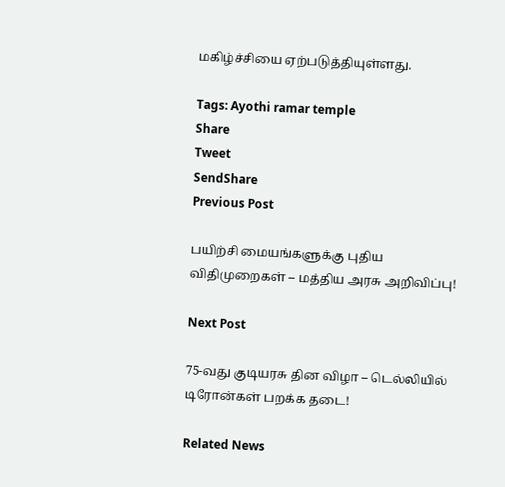மகிழ்ச்சியை ஏற்படுத்தியுள்ளது.

Tags: Ayothi ramar temple
Share
Tweet
SendShare
Previous Post

பயிற்சி மையங்களுக்கு புதிய விதிமுறைகள் – மத்திய அரசு அறிவிப்பு!

Next Post

75-வது குடியரசு தின விழா – டெல்லியில் டிரோன்கள் பறக்க தடை!

Related News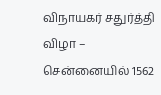விநாயகர் சதுர்த்தி விழா – சென்னையில் 1562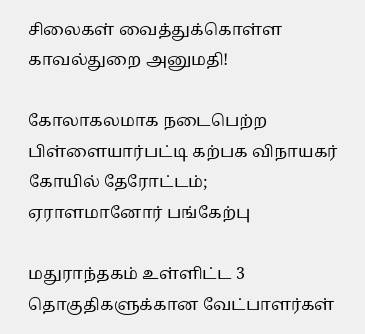சிலைகள் வைத்துக்கொள்ள காவல்துறை அனுமதி!

கோலாகலமாக நடைபெற்ற பிள்ளையார்பட்டி கற்பக விநாயகர் கோயில் தேரோட்டம்; ஏராளமானோர் பங்கேற்பு

மதுராந்தகம் உள்ளிட்ட 3 தொகுதிகளுக்கான வேட்பாளர்கள்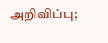அறிவிப்பு;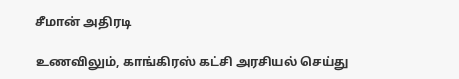சீமான் அதிரடி

உணவிலும், காங்கிரஸ் கட்சி அரசியல் செய்து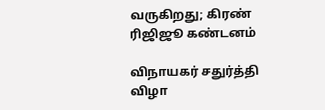வருகிறது; கிரண் ரிஜிஜூ கண்டனம்

விநாயகர் சதுர்த்தி விழா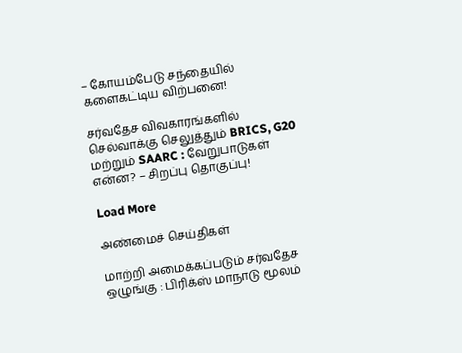– கோயம்பேடு சந்தையில் களைகட்டிய விற்பனை!

சர்வதேச விவகாரங்களில் செல்வாக்கு செலுத்தும் BRICS, G20 மற்றும் SAARC : வேறுபாடுகள் என்ன? – சிறப்பு தொகுப்பு!

Load More

அண்மைச் செய்திகள்

மாற்றி அமைக்கப்படும் சர்வதேச ஒழுங்கு : பிரிக்ஸ் மாநாடு மூலம்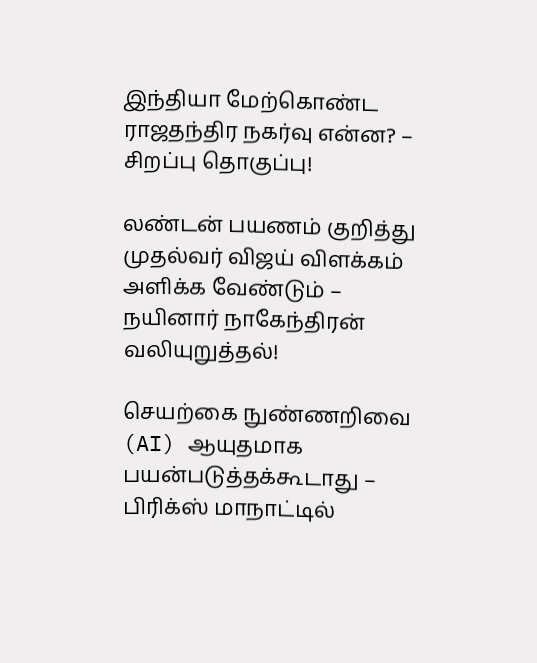இந்தியா மேற்கொண்ட ராஜதந்திர நகர்வு என்ன? – சிறப்பு தொகுப்பு!

லண்டன் பயணம் குறித்து முதல்வர் விஜய் விளக்கம் அளிக்க வேண்டும் – நயினார் நாகேந்திரன் வலியுறுத்தல்!

செயற்கை நுண்ணறிவை (AI) ஆயுதமாக பயன்படுத்தக்கூடாது – பிரிக்ஸ் மாநாட்டில்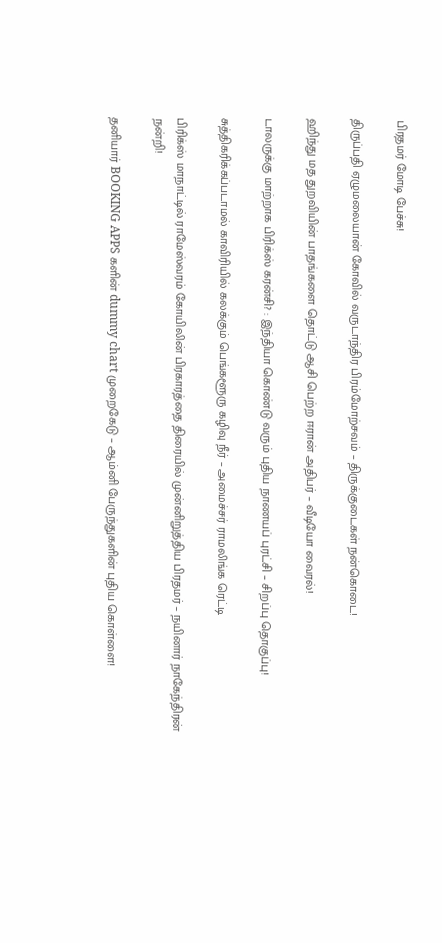பிரதமர் மோடி பேச்சு!

திருப்பதி ஏழுமலையான் கோவில் வருடாந்திர பிரம்மோற்சவம் – திருக்குடைகள் நன்கொடை!

ஹிந்து மத துறவியின் பாதங்களை தொட்டு ஆசி பெற்ற ஈரான் அதிபர் – வீடியோ வைரல்!

டாலருக்கு மாற்றாக பிரிக்ஸ் கரன்சி? : இந்தியா கொண்டு வரும் புதிய நாணயப் புரட்சி – சிறப்பு தொகுப்பு!

சுத்திகரிக்கப்படாமல் காவிரியில் கலக்கும் பெங்களூரு கழிவு நீர் – அமைச்சர் ராமலிங்க ரெட்டி

பிரிக்ஸ் மாநாட்டில் ராமேஸ்வரம் கோயிலின் பிரகாரத்தை திரையில் முன்னிறுத்திய பிரதமர் – நயினார் நாகேந்திரன் நன்றி!

தனியார் BOOKING APPS களின் dummy chart முறைகேடு – ஆம்னி பேருந்துகளின் புதிய கொள்ளை!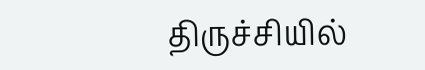திருச்சியில்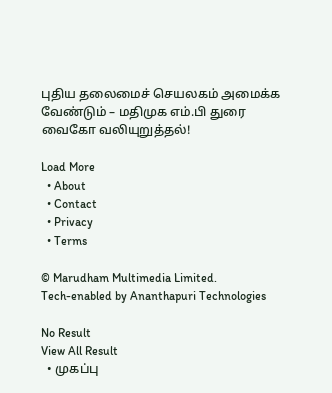புதிய தலைமைச் செயலகம் அமைக்க வேண்டும் – மதிமுக எம்.பி துரை வைகோ வலியுறுத்தல்!

Load More
  • About
  • Contact
  • Privacy
  • Terms

© Marudham Multimedia Limited.
Tech-enabled by Ananthapuri Technologies

No Result
View All Result
  • முகப்பு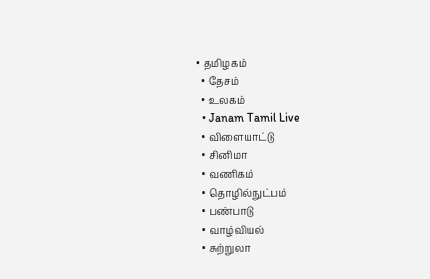• தமிழகம்
  • தேசம்
  • உலகம்
  • Janam Tamil Live
  • விளையாட்டு
  • சினிமா
  • வணிகம்
  • தொழில்நுட்பம்
  • பண்பாடு
  • வாழ்வியல்
  • சுற்றுலா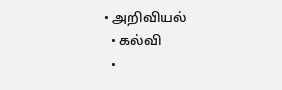• அறிவியல்
  • கல்வி
  •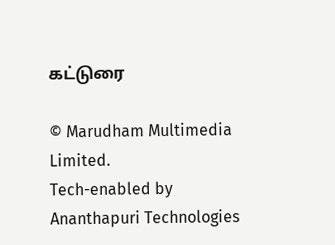கட்டுரை

© Marudham Multimedia Limited.
Tech-enabled by Ananthapuri Technologies